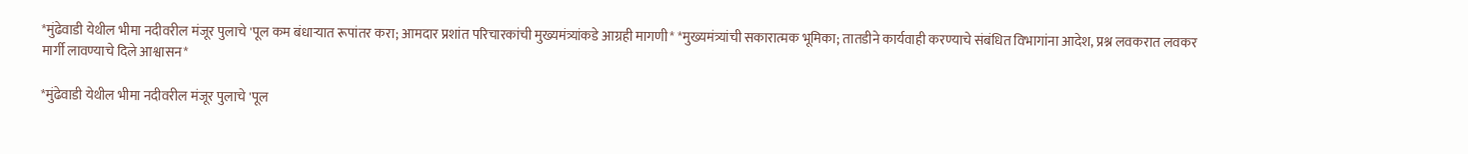*मुंढेवाडी येथील भीमा नदीवरील मंजूर पुलाचे 'पूल कम बंधाऱ्यात रूपांतर करा; आमदार प्रशांत परिचारकांची मुख्यमंत्र्यांकडे आग्रही मागणी* *मुख्यमंत्र्यांची सकारात्मक भूमिका; तातडीने कार्यवाही करण्याचे संबंधित विभागांना आदेश, प्रश्न लवकरात लवकर मार्गी लावण्याचे दिले आश्वासन*

*मुंढेवाडी येथील भीमा नदीवरील मंजूर पुलाचे 'पूल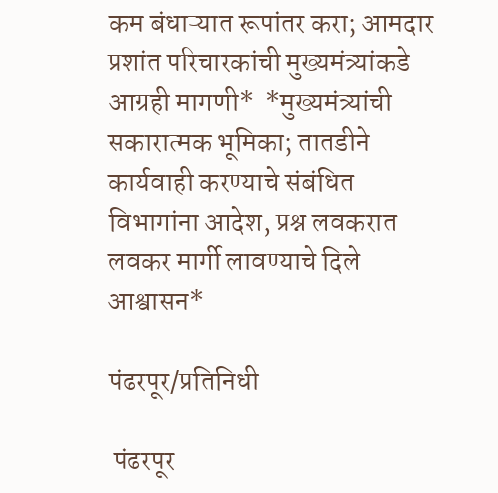कम बंधाऱ्यात रूपांतर करा; आमदार प्रशांत परिचारकांची मुख्यमंत्र्यांकडे आग्रही मागणी*  *मुख्यमंत्र्यांची सकारात्मक भूमिका; तातडीने कार्यवाही करण्याचे संबंधित विभागांना आदेश, प्रश्न लवकरात लवकर मार्गी लावण्याचे दिले आश्वासन*

पंढरपूर/प्रतिनिधी

 पंढरपूर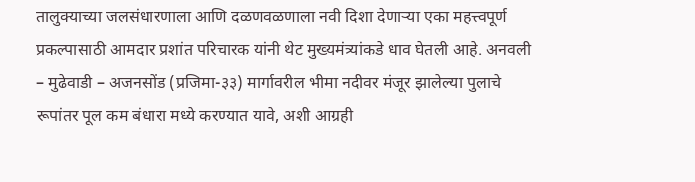तालुक्याच्या जलसंधारणाला आणि दळणवळणाला नवी दिशा देणाऱ्या एका महत्त्वपूर्ण प्रकल्पासाठी आमदार प्रशांत परिचारक यांनी थेट मुख्यमंत्र्यांकडे धाव घेतली आहे. अनवली – मुढेवाडी – अजनसोंड (प्रजिमा-३३) मार्गावरील भीमा नदीवर मंजूर झालेल्या पुलाचे रूपांतर पूल कम बंधारा मध्ये करण्यात यावे, अशी आग्रही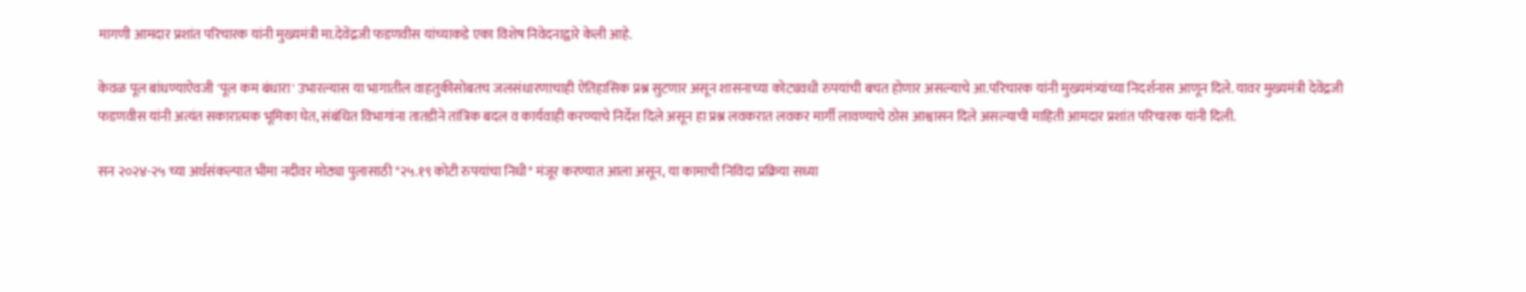मागणी आमदार प्रशांत परिचारक यांनी मुख्यमंत्री मा.देवेंद्रजी फडणवीस यांच्याकडे एका विशेष निवेदनाद्वारे केली आहे.

केवळ पूल बांधण्याऐवजी 'पूल कम बंधारा' उभारल्यास या भागातील वाहतुकीसोबतच जलसंधारणाचाही ऐतिहासिक प्रश्न सुटणार असून शासनाच्या कोट्यवधी रुपयांची बचत होणार असल्याचे आ.परिचारक यांनी मुख्यमंत्र्यांच्या निदर्शनास आणून दिले. यावर मुख्यमंत्री देवेंद्रजी फडणवीस यांनी अत्यंत सकारात्मक भूमिका घेत, संबंधित विभागांना तातडीने तांत्रिक बदल व कार्यवाही करण्याचे निर्देश दिले असून हा प्रश्न लवकरात लवकर मार्गी लावण्याचे ठोस आश्वासन दिले असल्याची माहिती आमदार प्रशांत परिचारक यांनी दिली.

सन २०२४-२५ च्या अर्थसंकल्पात भीमा नदीवर मोठ्या पुलासाठी *२५.१९ कोटी रुपयांचा निधी* मंजूर करण्यात आला असून, या कामाची निविदा प्रक्रिया सध्या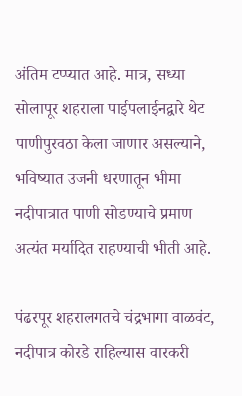अंतिम टप्प्यात आहे. मात्र, सध्या सोलापूर शहराला पाईपलाईनद्वारे थेट पाणीपुरवठा केला जाणार असल्याने, भविष्यात उजनी धरणातून भीमा नदीपात्रात पाणी सोडण्याचे प्रमाण अत्यंत मर्यादित राहण्याची भीती आहे.

पंढरपूर शहरालगतचे चंद्रभागा वाळवंट, नदीपात्र कोरडे राहिल्यास वारकरी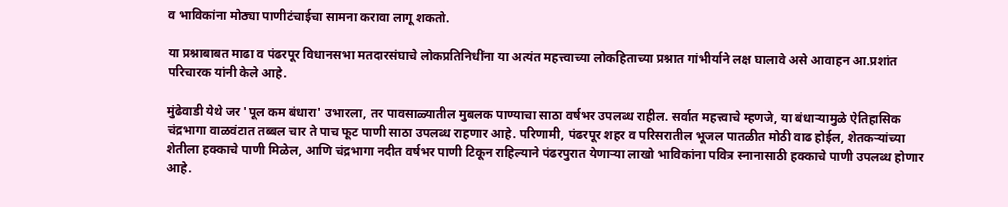व भाविकांना मोठ्या पाणीटंचाईचा सामना करावा लागू शकतो.

या प्रश्नाबाबत माढा व पंढरपूर विधानसभा मतदारसंघाचे लोकप्रतिनिधींना या अत्यंत महत्त्वाच्या लोकहिताच्या प्रश्नात गांभीर्याने लक्ष घालावे असे आवाहन आ.प्रशांत परिचारक यांनी केले आहे.

मुंढेवाडी येथे जर 'पूल कम बंधारा' उभारला, तर पावसाळ्यातील मुबलक पाण्याचा साठा वर्षभर उपलब्ध राहील. सर्वात महत्त्वाचे म्हणजे, या बंधाऱ्यामुळे ऐतिहासिक चंद्रभागा वाळवंटात तब्बल चार ते पाच फूट पाणी साठा उपलब्ध राहणार आहे. परिणामी, पंढरपूर शहर व परिसरातील भूजल पातळीत मोठी वाढ होईल, शेतकऱ्यांच्या शेतीला हक्काचे पाणी मिळेल, आणि चंद्रभागा नदीत वर्षभर पाणी टिकून राहिल्याने पंढरपुरात येणाऱ्या लाखो भाविकांना पवित्र स्नानासाठी हक्काचे पाणी उपलब्ध होणार आहे.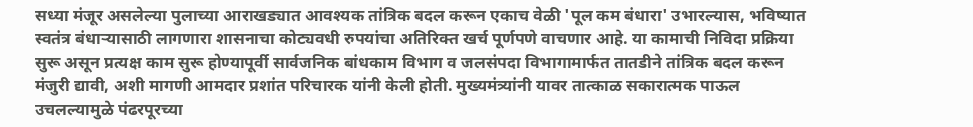सध्या मंजूर असलेल्या पुलाच्या आराखड्यात आवश्यक तांत्रिक बदल करून एकाच वेळी 'पूल कम बंधारा' उभारल्यास, भविष्यात स्वतंत्र बंधाऱ्यासाठी लागणारा शासनाचा कोट्यवधी रुपयांचा अतिरिक्त खर्च पूर्णपणे वाचणार आहे. या कामाची निविदा प्रक्रिया सुरू असून प्रत्यक्ष काम सुरू होण्यापूर्वी सार्वजनिक बांधकाम विभाग व जलसंपदा विभागामार्फत तातडीने तांत्रिक बदल करून मंजुरी द्यावी, अशी मागणी आमदार प्रशांत परिचारक यांनी केली होती. मुख्यमंत्र्यांनी यावर तात्काळ सकारात्मक पाऊल उचलल्यामुळे पंढरपूरच्या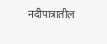नदीपात्रातील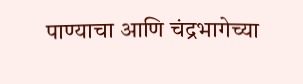पाण्याचा आणि चंद्रभागेच्या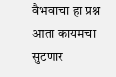वैभवाचा हा प्रश्न आता कायमचा सुटणार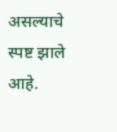असल्याचे स्पष्ट झाले आहे.